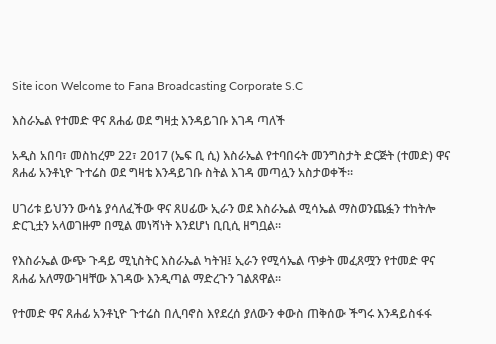Site icon Welcome to Fana Broadcasting Corporate S.C

እስራኤል የተመድ ዋና ጸሐፊ ወደ ግዛቷ እንዳይገቡ እገዳ ጣለች

አዲስ አበባ፣ መስከረም 22፣ 2017 (ኤፍ ቢ ሲ) እስራኤል የተባበሩት መንግስታት ድርጅት (ተመድ) ዋና ጸሐፊ አንቶኒዮ ጉተሬስ ወደ ግዛቴ እንዳይገቡ ስትል እገዳ መጣሏን አስታወቀች።

ሀገሪቱ ይህንን ውሳኔ ያሳለፈችው ዋና ጸሀፊው ኢራን ወደ እስራኤል ሚሳኤል ማስወንጨፏን ተከትሎ ድርጊቷን አላወገዙም በሚል መነሻነት እንደሆነ ቢቢሲ ዘግቧል።

የእስራኤል ውጭ ጉዳይ ሚኒስትር እስራኤል ካትዝ፤ ኢራን የሚሳኤል ጥቃት መፈጸሟን የተመድ ዋና ጸሐፊ አለማውገዛቸው እገዳው እንዲጣል ማድረጉን ገልጸዋል።

የተመድ ዋና ጸሐፊ አንቶኒዮ ጉተሬስ በሊባኖስ እየደረሰ ያለውን ቀውስ ጠቅሰው ችግሩ እንዳይስፋፋ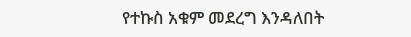የተኩስ አቁም መደረግ እንዳለበት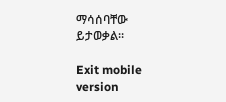ማሳሰባቸው ይታወቃል።

Exit mobile version